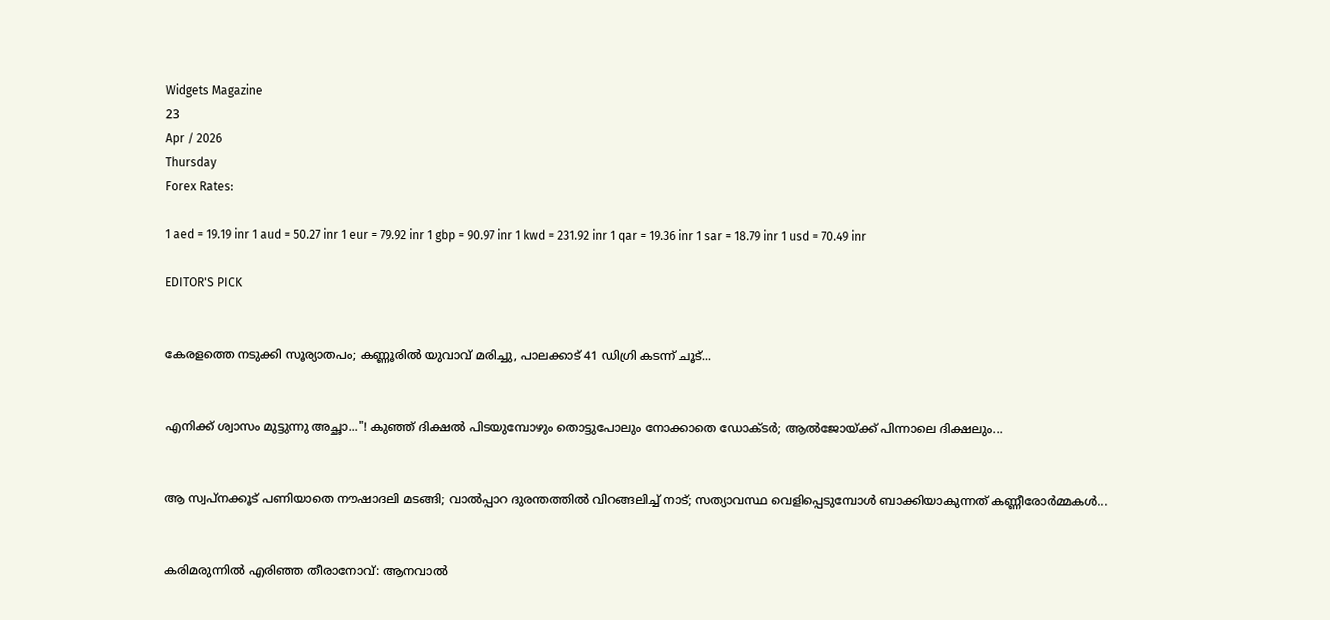Widgets Magazine
23
Apr / 2026
Thursday
Forex Rates:

1 aed = 19.19 inr 1 aud = 50.27 inr 1 eur = 79.92 inr 1 gbp = 90.97 inr 1 kwd = 231.92 inr 1 qar = 19.36 inr 1 sar = 18.79 inr 1 usd = 70.49 inr

EDITOR'S PICK


കേരളത്തെ നടുക്കി സൂര്യാതപം; കണ്ണൂരിൽ യുവാവ് മരിച്ചു, പാലക്കാട് 41 ഡിഗ്രി കടന്ന് ചൂട്...


എനിക്ക് ശ്വാസം മുട്ടുന്നു അച്ഛാ..."! കുഞ്ഞ് ദിക്ഷൽ പിടയുമ്പോഴും തൊട്ടുപോലും നോക്കാതെ ഡോക്ടർ; ആൽജോയ്ക്ക് പിന്നാലെ ദിക്ഷലും...


ആ സ്വപ്നക്കൂട് പണിയാതെ നൗഷാദലി മടങ്ങി; വാൽപ്പാറ ദുരന്തത്തിൽ വിറങ്ങലിച്ച് നാട്; സത്യാവസ്ഥ വെളിപ്പെടുമ്പോൾ ബാക്കിയാകുന്നത് കണ്ണീരോർമ്മകൾ...


കരിമരുന്നിൽ എരിഞ്ഞ തീരാനോവ്: ആനവാൽ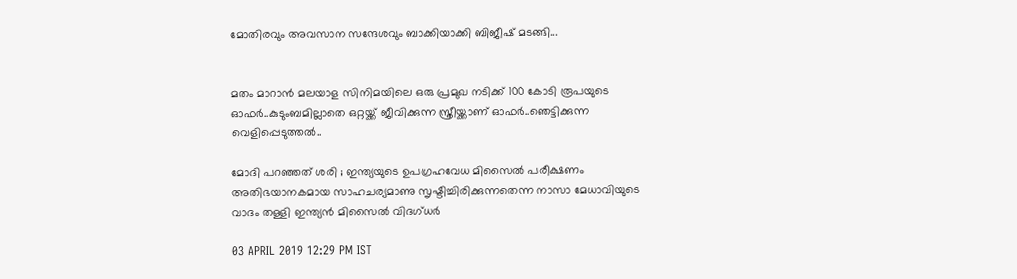മോതിരവും അവസാന സന്ദേശവും ബാക്കിയാക്കി ബിജീഷ് മടങ്ങി...


മതം മാറാൻ മലയാള സിനിമയിലെ ഒരു പ്രമുഖ നടിക്ക് 100 കോടി രൂപയുടെ ഓഫർ..കുടുംബമില്ലാതെ ഒറ്റയ്ക്ക് ജീവിക്കുന്ന സ്ത്രീയ്ക്കാണ് ഓഫർ..ഞെട്ടിക്കുന്ന വെളിപ്പെടുത്തൽ..

മോദി പറഞ്ഞത് ശരി ; ഇന്ത്യയുടെ ഉപഗ്രഹവേധ മിസൈല്‍ പരീക്ഷണം അതിഭയാനകമായ സാഹചര്യമാണു സൃഷ്ടിച്ചിരിക്കുന്നതെന്ന നാസാ മേധാവിയുടെ വാദം തള്ളി ഇന്ത്യന്‍ മിസൈല്‍ വിദഗ്ധര്‍

03 APRIL 2019 12:29 PM IST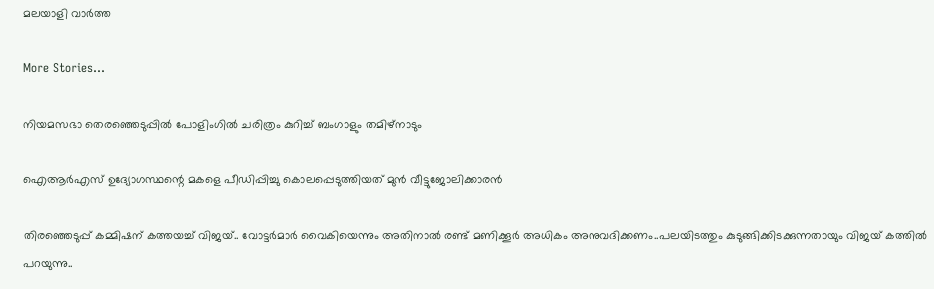മലയാളി വാര്‍ത്ത

More Stories...

നിയമസഭാ തെരഞ്ഞെടുപ്പില്‍ പോളിംഗില്‍ ചരിത്രം കുറിച്ച് ബംഗാളും തമിഴ്‌നാടും

ഐആര്‍എസ് ഉദ്യോഗസ്ഥന്റെ മകളെ പീഡിപ്പിച്ചു കൊലപ്പെടുത്തിയത് മുന്‍ വീട്ടുജോലിക്കാരന്‍

തിരഞ്ഞെടുപ്പ് കമ്മിഷന് കത്തയച്ച് വിജയ്.. വോട്ടർമാർ വൈകിയെന്നും അതിനാല്‍ രണ്ട് മണിക്കൂർ അധികം അനുവദിക്കണം..പലയിടത്തും കുടുങ്ങിക്കിടക്കുന്നതായും വിജയ് കത്തിൽ പറയുന്നു..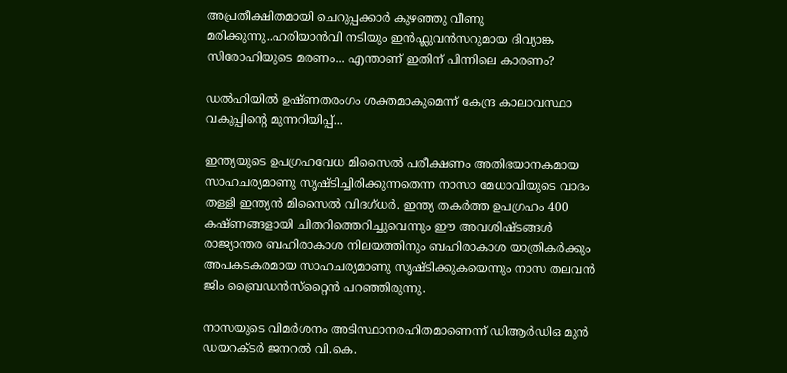അപ്രതീക്ഷിതമായി ചെറുപ്പക്കാർ കുഴഞ്ഞു വീണു മരിക്കുന്നു..ഹരിയാൻവി നടിയും ഇൻഫ്ലുവൻസറുമായ ദിവ്യാങ്ക സിരോഹിയുടെ മരണം... എന്താണ് ഇതിന് പിന്നിലെ കാരണം?

ഡൽഹിയിൽ ഉഷ്ണതരംഗം ശക്തമാകുമെന്ന് കേന്ദ്ര കാലാവസ്ഥാ വകുപ്പിന്റെ മുന്നറിയിപ്പ്...

ഇന്ത്യയുടെ ഉപഗ്രഹവേധ മിസൈല്‍ പരീക്ഷണം അതിഭയാനകമായ സാഹചര്യമാണു സൃഷ്ടിച്ചിരിക്കുന്നതെന്ന നാസാ മേധാവിയുടെ വാദം തള്ളി ഇന്ത്യന്‍ മിസൈല്‍ വിദഗ്ധര്‍. ഇന്ത്യ തകര്‍ത്ത ഉപഗ്രഹം 400 കഷ്ണങ്ങളായി ചിതറിത്തെറിച്ചുവെന്നും ഈ അവശിഷ്ടങ്ങള്‍ രാജ്യാന്തര ബഹിരാകാശ നിലയത്തിനും ബഹിരാകാശ യാത്രികര്‍ക്കും അപകടകരമായ സാഹചര്യമാണു സൃഷ്ടിക്കുകയെന്നും നാസ തലവന്‍ ജിം ബ്രൈഡന്‍സ്‌റ്റൈന്‍ പറഞ്ഞിരുന്നു.

നാസയുടെ വിമര്‍ശനം അടിസ്ഥാനരഹിതമാണെന്ന് ഡിആര്‍ഡിഒ മുന്‍ ഡയറക്ടര്‍ ജനറല്‍ വി.കെ.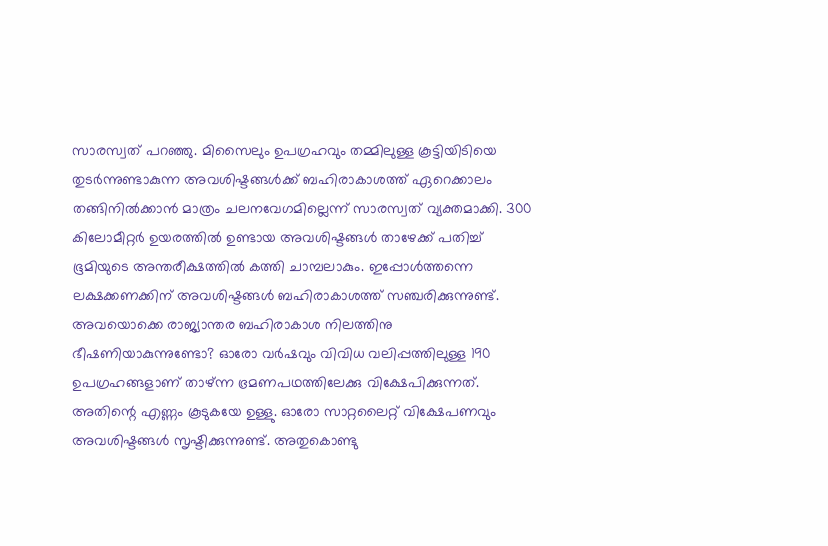സാരസ്വത് പറഞ്ഞു. മിസൈലും ഉപഗ്രഹവും തമ്മിലുള്ള കൂട്ടിയിടിയെ തുടര്‍ന്നുണ്ടാകുന്ന അവശിഷ്ടങ്ങള്‍ക്ക് ബഹിരാകാശത്ത് ഏറെക്കാലം തങ്ങിനില്‍ക്കാന്‍ മാത്രം ചലനവേഗമില്ലെന്ന് സാരസ്വത് വ്യക്തമാക്കി. 300 കിലോമീറ്റര്‍ ഉയരത്തില്‍ ഉണ്ടായ അവശിഷ്ടങ്ങള്‍ താഴേക്ക് പതിച്ച് ഭൂമിയുടെ അന്തരീക്ഷത്തില്‍ കത്തി ചാമ്പലാകും. ഇപ്പോള്‍ത്തന്നെ ലക്ഷക്കണക്കിന് അവശിഷ്ടങ്ങള്‍ ബഹിരാകാശത്ത് സഞ്ചരിക്കുന്നുണ്ട്. അവയൊക്കെ രാജ്യാന്തര ബഹിരാകാശ നിലത്തിനു ഭീഷണിയാകുന്നുണ്ടോ? ഓരോ വര്‍ഷവും വിവിധ വലിപ്പത്തിലുള്ള 190 ഉപഗ്രഹങ്ങളാണ് താഴ്ന്ന ഭ്രമണപഥത്തിലേക്കു വിക്ഷേപിക്കുന്നത്. അതിന്റെ എണ്ണം കൂടുകയേ ഉള്ളു. ഓരോ സാറ്റലൈറ്റ് വിക്ഷേപണവും അവശിഷ്ടങ്ങള്‍ സൃഷ്ടിക്കുന്നുണ്ട്. അതുകൊണ്ടു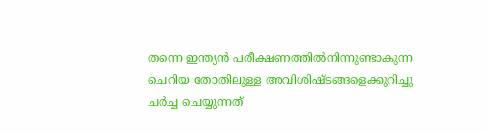തന്നെ ഇന്ത്യന്‍ പരീക്ഷണത്തില്‍നിന്നുണ്ടാകുന്ന ചെറിയ തോതിലുള്ള അവിശിഷ്ടങ്ങളെക്കുറിച്ചു ചര്‍ച്ച ചെയ്യുന്നത്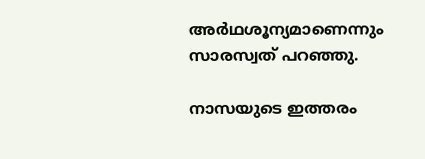അര്‍ഥശൂന്യമാണെന്നും സാരസ്വത് പറഞ്ഞു.

നാസയുടെ ഇത്തരം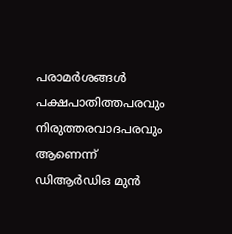പരാമര്‍ശങ്ങള്‍ പക്ഷപാതിത്തപരവും നിരുത്തരവാദപരവും ആണെന്ന് ഡിആര്‍ഡിഒ മുന്‍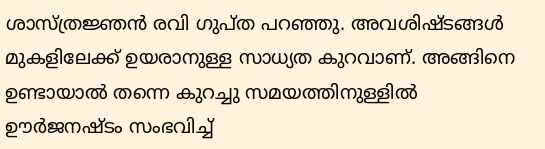ശാസ്ത്രജ്ഞന്‍ രവി ഗുപ്ത പറഞ്ഞു. അവശിഷ്ടങ്ങള്‍ മുകളിലേക്ക് ഉയരാനുള്ള സാധ്യത കുറവാണ്. അങ്ങിനെ ഉണ്ടായാല്‍ തന്നെ കുറച്ചു സമയത്തിനുള്ളില്‍ ഊര്‍ജനഷ്ടം സംഭവിച്ച്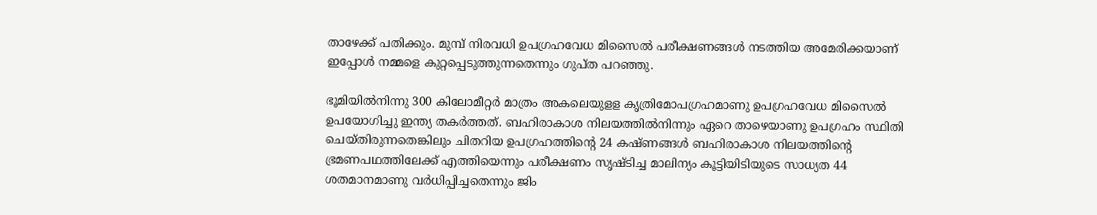താഴേക്ക് പതിക്കും. മുമ്പ് നിരവധി ഉപഗ്രഹവേധ മിസൈല്‍ പരീക്ഷണങ്ങള്‍ നടത്തിയ അമേരിക്കയാണ് ഇപ്പോള്‍ നമ്മളെ കുറ്റപ്പെടുത്തുന്നതെന്നും ഗുപ്ത പറഞ്ഞു.

ഭൂമിയില്‍നിന്നു 300 കിലോമീറ്റര്‍ മാത്രം അകലെയുളള കൃത്രിമോപഗ്രഹമാണു ഉപഗ്രഹവേധ മിസൈല്‍ ഉപയോഗിച്ചു ഇന്ത്യ തകര്‍ത്തത്. ബഹിരാകാശ നിലയത്തില്‍നിന്നും ഏറെ താഴെയാണു ഉപഗ്രഹം സ്ഥിതി ചെയ്തിരുന്നതെങ്കിലും ചിതറിയ ഉപഗ്രഹത്തിന്റെ 24 കഷ്ണങ്ങള്‍ ബഹിരാകാശ നിലയത്തിന്റെ ഭ്രമണപഥത്തിലേക്ക് എത്തിയെന്നും പരീക്ഷണം സൃഷ്ടിച്ച മാലിന്യം കൂട്ടിയിടിയുടെ സാധ്യത 44 ശതമാനമാണു വര്‍ധിപ്പിച്ചതെന്നും ജിം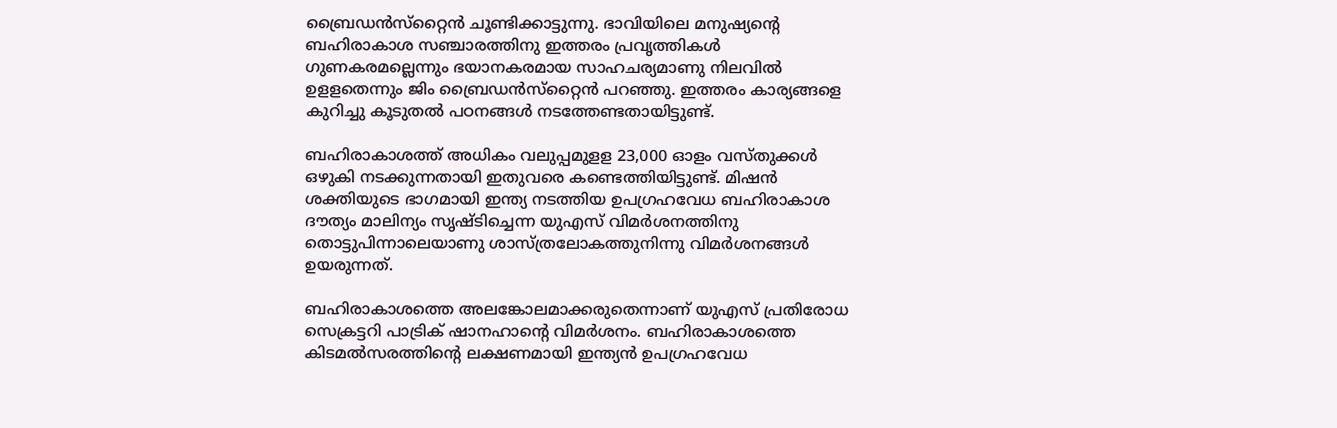ബ്രൈഡന്‍സ്‌റ്റൈന്‍ ചൂണ്ടിക്കാട്ടുന്നു. ഭാവിയിലെ മനുഷ്യന്റെ ബഹിരാകാശ സഞ്ചാരത്തിനു ഇത്തരം പ്രവൃത്തികള്‍ ഗുണകരമല്ലെന്നും ഭയാനകരമായ സാഹചര്യമാണു നിലവില്‍ ഉളളതെന്നും ജിം ബ്രൈഡന്‍സ്‌റ്റൈന്‍ പറഞ്ഞു. ഇത്തരം കാര്യങ്ങളെ കുറിച്ചു കൂടുതല്‍ പഠനങ്ങള്‍ നടത്തേണ്ടതായിട്ടുണ്ട്.

ബഹിരാകാശത്ത് അധികം വലുപ്പമുളള 23,000 ഓളം വസ്തുക്കള്‍ ഒഴുകി നടക്കുന്നതായി ഇതുവരെ കണ്ടെത്തിയിട്ടുണ്ട്. മിഷന്‍ ശക്തിയുടെ ഭാഗമായി ഇന്ത്യ നടത്തിയ ഉപഗ്രഹവേധ ബഹിരാകാശ ദൗത്യം മാലിന്യം സൃഷ്ടിച്ചെന്ന യുഎസ് വിമര്‍ശനത്തിനു തൊട്ടുപിന്നാലെയാണു ശാസ്ത്രലോകത്തുനിന്നു വിമര്‍ശനങ്ങള്‍ ഉയരുന്നത്.

ബഹിരാകാശത്തെ അലങ്കോലമാക്കരുതെന്നാണ് യുഎസ് പ്രതിരോധ സെക്രട്ടറി പാട്രിക് ഷാനഹാന്റെ വിമര്‍ശനം. ബഹിരാകാശത്തെ കിടമല്‍സരത്തിന്റെ ലക്ഷണമായി ഇന്ത്യന്‍ ഉപഗ്രഹവേധ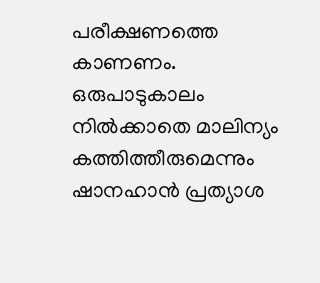പരീക്ഷണത്തെ കാണണം. ഒരുപാടുകാലം നില്‍ക്കാതെ മാലിന്യം കത്തിത്തീരുമെന്നും ഷാനഹാന്‍ പ്രത്യാശ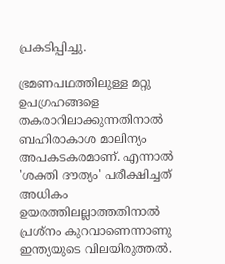പ്രകടിപ്പിച്ചു.

ഭ്രമണപഥത്തിലുള്ള മറ്റു ഉപഗ്രഹങ്ങളെ തകരാറിലാക്കുന്നതിനാല്‍ ബഹിരാകാശ മാലിന്യം അപകടകരമാണ്. എന്നാല്‍ 'ശക്തി ദൗത്യം' പരീക്ഷിച്ചത് അധികം ഉയരത്തിലല്ലാത്തതിനാല്‍ പ്രശ്‌നം കുറവാണെന്നാണു ഇന്ത്യയുടെ വിലയിരുത്തല്‍.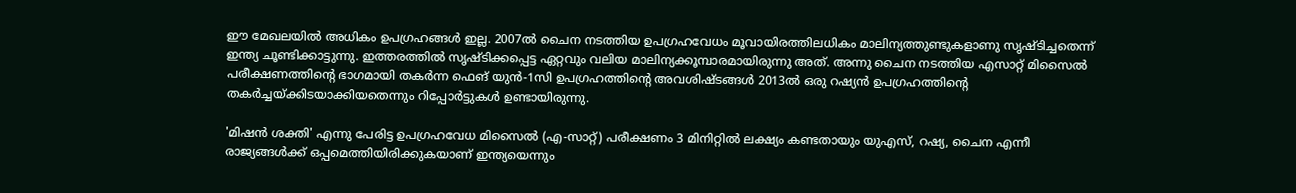ഈ മേഖലയില്‍ അധികം ഉപഗ്രഹങ്ങള്‍ ഇല്ല. 2007ല്‍ ചൈന നടത്തിയ ഉപഗ്രഹവേധം മൂവായിരത്തിലധികം മാലിന്യത്തുണ്ടുകളാണു സൃഷ്ടിച്ചതെന്ന് ഇന്ത്യ ചൂണ്ടിക്കാട്ടുന്നു. ഇത്തരത്തില്‍ സൃഷ്ടിക്കപ്പെട്ട ഏറ്റവും വലിയ മാലിന്യക്കൂമ്പാരമായിരുന്നു അത്. അന്നു ചൈന നടത്തിയ എസാറ്റ് മിസൈല്‍ പരീക്ഷണത്തിന്റെ ഭാഗമായി തകര്‍ന്ന ഫെങ് യുന്‍-1സി ഉപഗ്രഹത്തിന്റെ അവശിഷ്ടങ്ങള്‍ 2013ല്‍ ഒരു റഷ്യന്‍ ഉപഗ്രഹത്തിന്റെ തകര്‍ച്ചയ്ക്കിടയാക്കിയതെന്നും റിപ്പോര്‍ട്ടുകള്‍ ഉണ്ടായിരുന്നു.

'മിഷന്‍ ശക്തി' എന്നു പേരിട്ട ഉപഗ്രഹവേധ മിസൈല്‍ (എ-സാറ്റ്) പരീക്ഷണം 3 മിനിറ്റില്‍ ലക്ഷ്യം കണ്ടതായും യുഎസ്, റഷ്യ, ചൈന എന്നീ രാജ്യങ്ങള്‍ക്ക് ഒപ്പമെത്തിയിരിക്കുകയാണ് ഇന്ത്യയെന്നും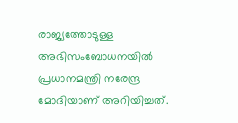രാജ്യത്തോടുള്ള അഭിസംബോധനയില്‍ പ്രധാനമന്ത്രി നരേന്ദ്ര മോദിയാണ് അറിയിച്ചത്.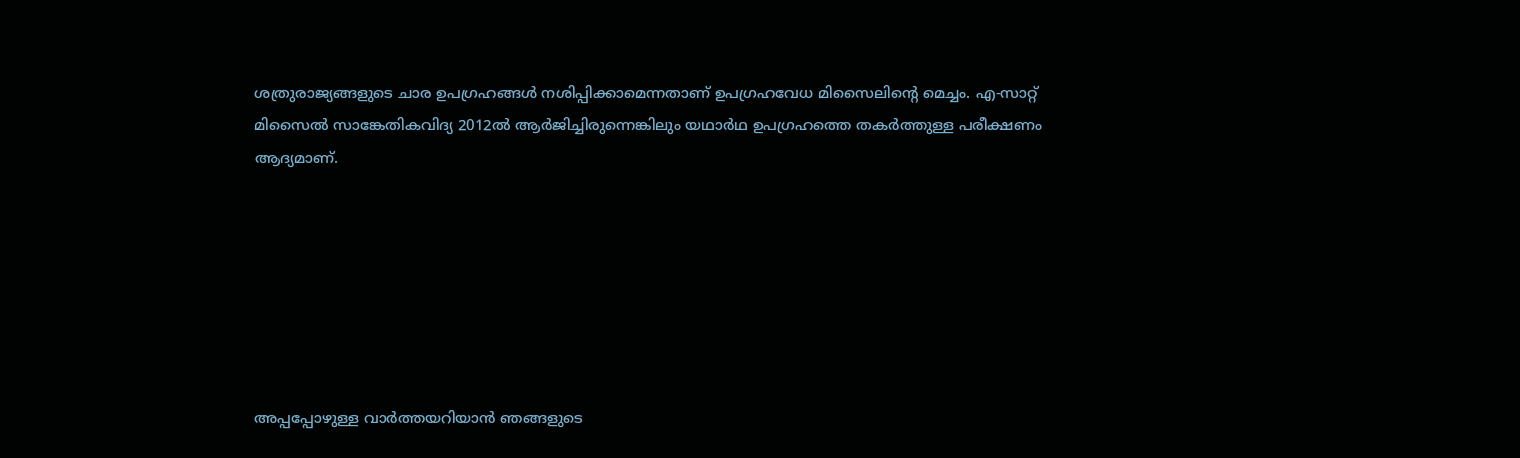ശത്രുരാജ്യങ്ങളുടെ ചാര ഉപഗ്രഹങ്ങള്‍ നശിപ്പിക്കാമെന്നതാണ് ഉപഗ്രഹവേധ മിസൈലിന്റെ മെച്ചം. എ-സാറ്റ് മിസൈല്‍ സാങ്കേതികവിദ്യ 2012ല്‍ ആര്‍ജിച്ചിരുന്നെങ്കിലും യഥാര്‍ഥ ഉപഗ്രഹത്തെ തകര്‍ത്തുള്ള പരീക്ഷണം ആദ്യമാണ്.







അപ്പപ്പോഴുള്ള വാര്‍ത്തയറിയാന്‍ ഞങ്ങളുടെ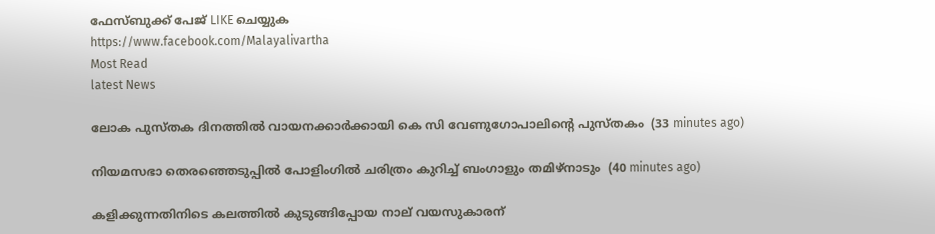ഫേസ്‌ബുക്ക്‌ പേജ് LIKE ചെയ്യുക
https://www.facebook.com/Malayalivartha
Most Read
latest News

ലോക പുസ്തക ദിനത്തില്‍ വായനക്കാര്‍ക്കായി കെ സി വേണുഗോപാലിന്റെ പുസ്തകം  (33 minutes ago)

നിയമസഭാ തെരഞ്ഞെടുപ്പില്‍ പോളിംഗില്‍ ചരിത്രം കുറിച്ച് ബംഗാളും തമിഴ്‌നാടും  (40 minutes ago)

കളിക്കുന്നതിനിടെ കലത്തില്‍ കുടുങ്ങിപ്പോയ നാല് വയസുകാരന്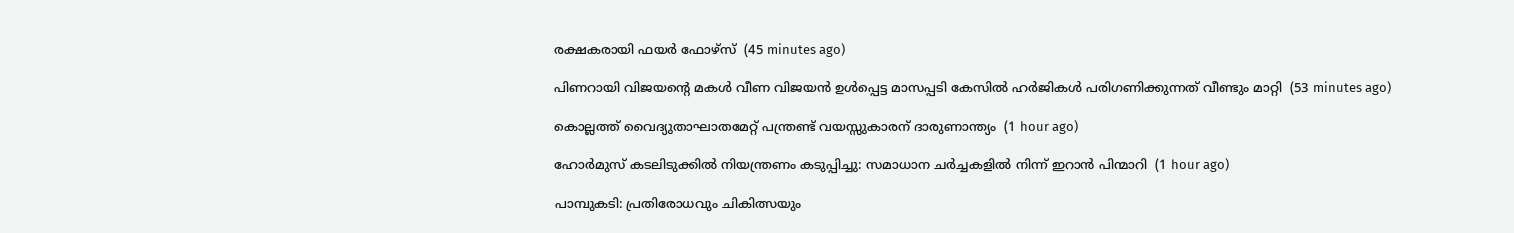രക്ഷകരായി ഫയര്‍ ഫോഴ്‌സ്  (45 minutes ago)

പിണറായി വിജയന്റെ മകള്‍ വീണ വിജയന്‍ ഉള്‍പ്പെട്ട മാസപ്പടി കേസില്‍ ഹര്‍ജികള്‍ പരിഗണിക്കുന്നത് വീണ്ടും മാറ്റി  (53 minutes ago)

കൊല്ലത്ത് വൈദ്യുതാഘാതമേറ്റ് പന്ത്രണ്ട് വയസ്സുകാരന് ദാരുണാന്ത്യം  (1 hour ago)

ഹോര്‍മുസ് കടലിടുക്കില്‍ നിയന്ത്രണം കടുപ്പിച്ചു: സമാധാന ചര്‍ച്ചകളില്‍ നിന്ന് ഇറാന്‍ പിന്മാറി  (1 hour ago)

പാമ്പുകടി: പ്രതിരോധവും ചികിത്സയും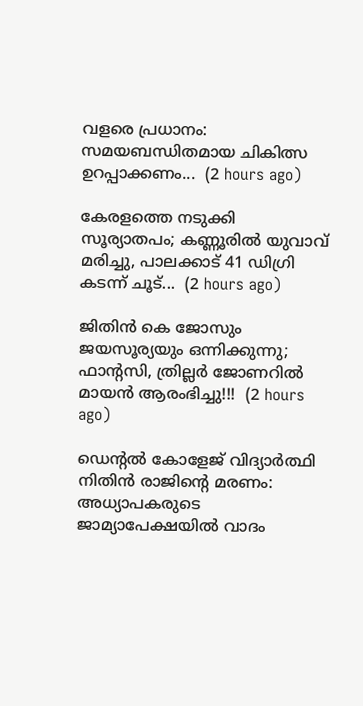വളരെ പ്രധാനം: സമയബന്ധിതമായ ചികിത്സ ഉറപ്പാക്കണം...  (2 hours ago)

കേരളത്തെ നടുക്കി സൂര്യാതപം; കണ്ണൂരിൽ യുവാവ് മരിച്ചു, പാലക്കാട് 41 ഡിഗ്രി കടന്ന് ചൂട്...  (2 hours ago)

ജിതിൻ കെ ജോസും ജയസൂര്യയും ഒന്നിക്കുന്നു; ഫാന്റസി, ത്രില്ലർ ജോണറിൽ മായൻ ആരംഭിച്ചു!!!  (2 hours ago)

ഡെന്റല്‍ കോളേജ് വിദ്യാര്‍ത്ഥി നിതിന്‍ രാജിന്റെ മരണം: അധ്യാപകരുടെ ജാമ്യാപേക്ഷയില്‍ വാദം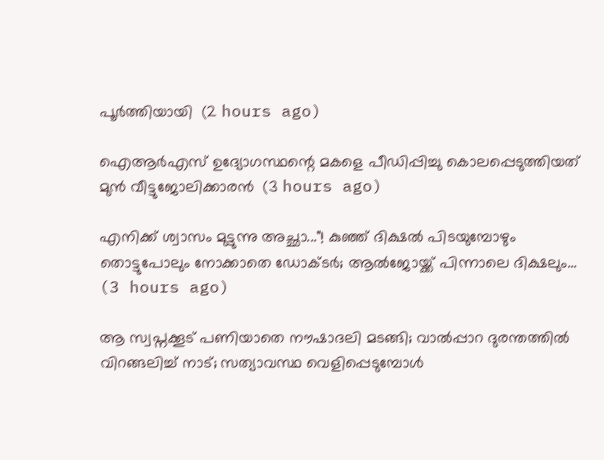പൂര്‍ത്തിയായി  (2 hours ago)

ഐആര്‍എസ് ഉദ്യോഗസ്ഥന്റെ മകളെ പീഡിപ്പിച്ചു കൊലപ്പെടുത്തിയത് മുന്‍ വീട്ടുജോലിക്കാരന്‍  (3 hours ago)

എനിക്ക് ശ്വാസം മുട്ടുന്നു അച്ഛാ..."! കുഞ്ഞ് ദിക്ഷൽ പിടയുമ്പോഴും തൊട്ടുപോലും നോക്കാതെ ഡോക്ടർ; ആൽജോയ്ക്ക് പിന്നാലെ ദിക്ഷലും...  (3 hours ago)

ആ സ്വപ്നക്കൂട് പണിയാതെ നൗഷാദലി മടങ്ങി; വാൽപ്പാറ ദുരന്തത്തിൽ വിറങ്ങലിച്ച് നാട്; സത്യാവസ്ഥ വെളിപ്പെടുമ്പോൾ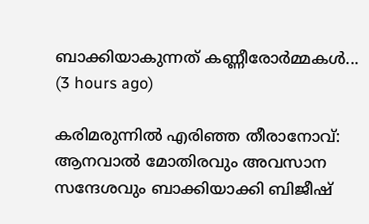ബാക്കിയാകുന്നത് കണ്ണീരോർമ്മകൾ...  (3 hours ago)

കരിമരുന്നിൽ എരിഞ്ഞ തീരാനോവ്: ആനവാൽ മോതിരവും അവസാന സന്ദേശവും ബാക്കിയാക്കി ബിജീഷ്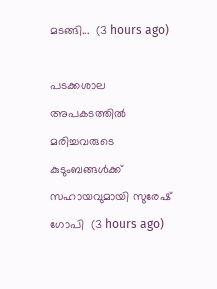മടങ്ങി...  (3 hours ago)

പടക്കശാല അപകടത്തില്‍ മരിച്ചവരുടെ കുടുംബങ്ങള്‍ക്ക് സഹായവുമായി സുരേഷ് ഗോപി  (3 hours ago)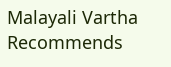Malayali Vartha Recommends